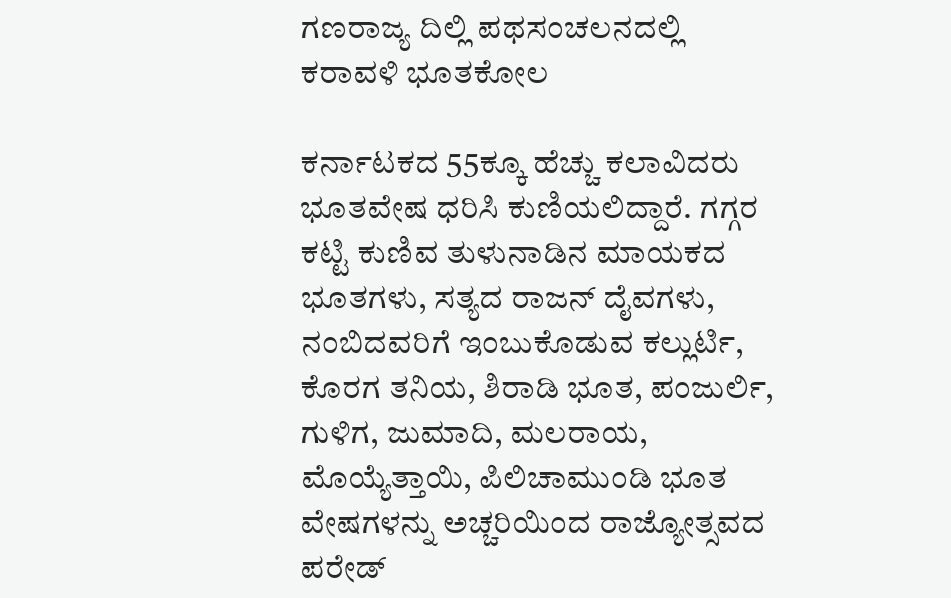ಗಣರಾಜ್ಯ ದಿಲ್ಲಿ ಪಥಸಂಚಲನದಲ್ಲಿ ಕರಾವಳಿ ಭೂತಕೋಲ

ಕರ್ನಾಟಕದ 55ಕ್ಕೂ ಹೆಚ್ಚು ಕಲಾವಿದರು ಭೂತವೇಷ ಧರಿಸಿ ಕುಣಿಯಲಿದ್ದಾರೆ. ಗಗ್ಗರ ಕಟ್ಟಿ ಕುಣಿವ ತುಳುನಾಡಿನ ಮಾಯಕದ ಭೂತಗಳು, ಸತ್ಯದ ರಾಜನ್ ದೈವಗಳು, ನಂಬಿದವರಿಗೆ ಇಂಬುಕೊಡುವ ಕಲ್ಲುರ್ಟಿ, ಕೊರಗ ತನಿಯ, ಶಿರಾಡಿ ಭೂತ, ಪಂಜುರ್ಲಿ, ಗುಳಿಗ, ಜುಮಾದಿ, ಮಲರಾಯ, ಮೊಯ್ಯೆತ್ತಾಯಿ, ಪಿಲಿಚಾಮುಂಡಿ ಭೂತ ವೇಷಗಳನ್ನು ಅಚ್ಚರಿಯಿಂದ ರಾಜ್ಯೋತ್ಸವದ ಪರೇಡ್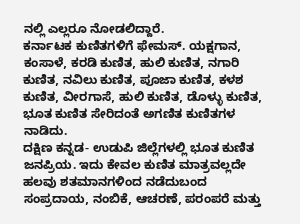ನಲ್ಲಿ ಎಲ್ಲರೂ ನೋಡಲಿದ್ದಾರೆ.
ಕರ್ನಾಟಕ ಕುಣಿತಗಳಿಗೆ ಫೇಮಸ್. ಯಕ್ಷಗಾನ, ಕಂಸಾಳೆ, ಕರಡಿ ಕುಣಿತ, ಹುಲಿ ಕುಣಿತ, ನಗಾರಿ ಕುಣಿತ, ನವಿಲು ಕುಣಿತ, ಪೂಜಾ ಕುಣಿತ, ಕಳಶ ಕುಣಿತ, ವೀರಗಾಸೆ, ಹುಲಿ ಕುಣಿತ, ಡೊಳ್ಳು ಕುಣಿತ, ಭೂತ ಕುಣಿತ ಸೇರಿದಂತೆ ಅಗಣಿತ ಕುಣಿತಗಳ ನಾಡಿದು.
ದಕ್ಷಿಣ ಕನ್ನಡ- ಉಡುಪಿ ಜಿಲ್ಲೆಗಳಲ್ಲಿ ಭೂತ ಕುಣಿತ ಜನಪ್ರಿಯ. ಇದು ಕೇವಲ ಕುಣಿತ ಮಾತ್ರವಲ್ಲದೇ ಹಲವು ಶತಮಾನಗಳಿಂದ ನಡೆದುಬಂದ ಸಂಪ್ರದಾಯ, ನಂಬಿಕೆ, ಆಚರಣೆ, ಪರಂಪರೆ ಮತ್ತು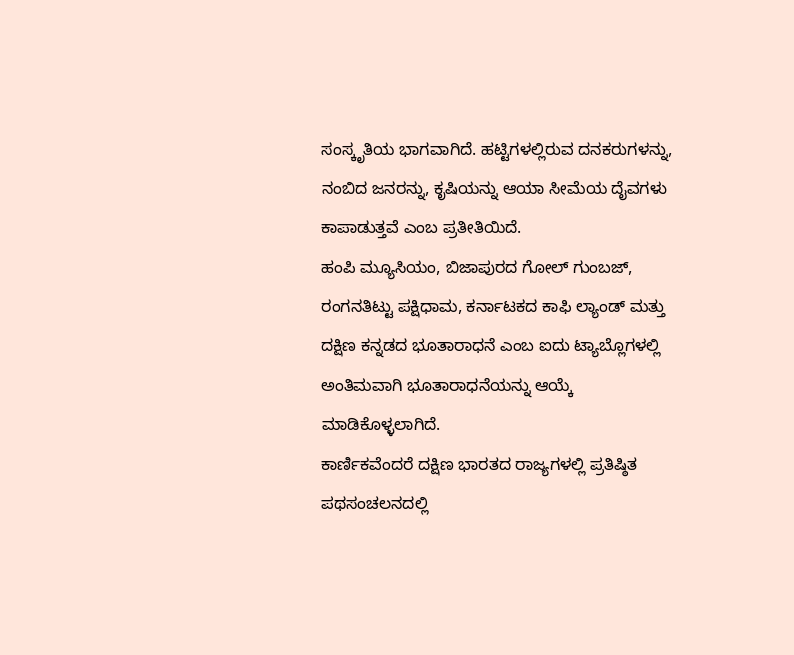ಸಂಸ್ಕೃತಿಯ ಭಾಗವಾಗಿದೆ. ಹಟ್ಟಿಗಳಲ್ಲಿರುವ ದನಕರುಗಳನ್ನು, ನಂಬಿದ ಜನರನ್ನು, ಕೃಷಿಯನ್ನು ಆಯಾ ಸೀಮೆಯ ದೈವಗಳು ಕಾಪಾಡುತ್ತವೆ ಎಂಬ ಪ್ರತೀತಿಯಿದೆ.
ಹಂಪಿ ಮ್ಯೂಸಿಯಂ, ಬಿಜಾಪುರದ ಗೋಲ್ ಗುಂಬಜ್, ರಂಗನತಿಟ್ಟು ಪಕ್ಷಿಧಾಮ, ಕರ್ನಾಟಕದ ಕಾಫಿ ಲ್ಯಾಂಡ್ ಮತ್ತು ದಕ್ಷಿಣ ಕನ್ನಡದ ಭೂತಾರಾಧನೆ ಎಂಬ ಐದು ಟ್ಯಾಬ್ಲೊಗಳಲ್ಲಿ ಅಂತಿಮವಾಗಿ ಭೂತಾರಾಧನೆಯನ್ನು ಆಯ್ಕೆ ಮಾಡಿಕೊಳ್ಳಲಾಗಿದೆ.
ಕಾರ್ಣಿಕವೆಂದರೆ ದಕ್ಷಿಣ ಭಾರತದ ರಾಜ್ಯಗಳಲ್ಲಿ ಪ್ರತಿಷ್ಠಿತ ಪಥಸಂಚಲನದಲ್ಲಿ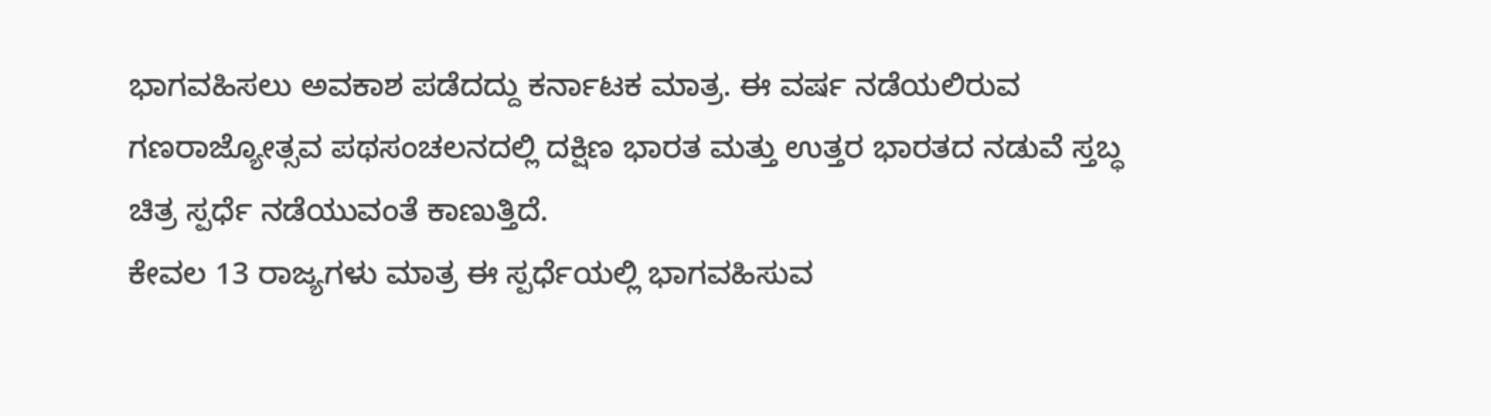ಭಾಗವಹಿಸಲು ಅವಕಾಶ ಪಡೆದದ್ದು ಕರ್ನಾಟಕ ಮಾತ್ರ. ಈ ವರ್ಷ ನಡೆಯಲಿರುವ ಗಣರಾಜ್ಯೋತ್ಸವ ಪಥಸಂಚಲನದಲ್ಲಿ ದಕ್ಷಿಣ ಭಾರತ ಮತ್ತು ಉತ್ತರ ಭಾರತದ ನಡುವೆ ಸ್ತಬ್ಧ ಚಿತ್ರ ಸ್ಪರ್ಧೆ ನಡೆಯುವಂತೆ ಕಾಣುತ್ತಿದೆ.
ಕೇವಲ 13 ರಾಜ್ಯಗಳು ಮಾತ್ರ ಈ ಸ್ಪರ್ಧೆಯಲ್ಲಿ ಭಾಗವಹಿಸುವ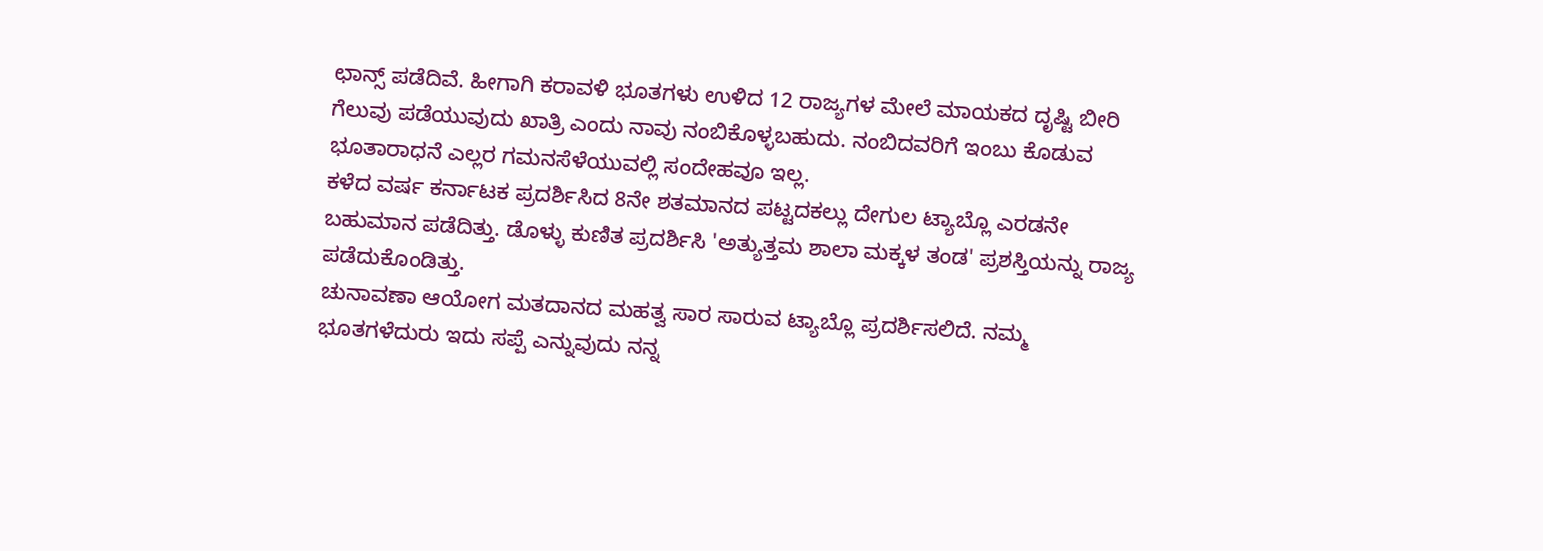ಛಾನ್ಸ್ ಪಡೆದಿವೆ. ಹೀಗಾಗಿ ಕರಾವಳಿ ಭೂತಗಳು ಉಳಿದ 12 ರಾಜ್ಯಗಳ ಮೇಲೆ ಮಾಯಕದ ದೃಷ್ಟಿ ಬೀರಿ ಗೆಲುವು ಪಡೆಯುವುದು ಖಾತ್ರಿ ಎಂದು ನಾವು ನಂಬಿಕೊಳ್ಳಬಹುದು. ನಂಬಿದವರಿಗೆ ಇಂಬು ಕೊಡುವ ಭೂತಾರಾಧನೆ ಎಲ್ಲರ ಗಮನಸೆಳೆಯುವಲ್ಲಿ ಸಂದೇಹವೂ ಇಲ್ಲ.
ಕಳೆದ ವರ್ಷ ಕರ್ನಾಟಕ ಪ್ರದರ್ಶಿಸಿದ 8ನೇ ಶತಮಾನದ ಪಟ್ಟದಕಲ್ಲು ದೇಗುಲ ಟ್ಯಾಬ್ಲೊ ಎರಡನೇ ಬಹುಮಾನ ಪಡೆದಿತ್ತು. ಡೊಳ್ಳು ಕುಣಿತ ಪ್ರದರ್ಶಿಸಿ 'ಅತ್ಯುತ್ತಮ ಶಾಲಾ ಮಕ್ಕಳ ತಂಡ' ಪ್ರಶಸ್ತಿಯನ್ನು ರಾಜ್ಯ ಪಡೆದುಕೊಂಡಿತ್ತು.
ಚುನಾವಣಾ ಆಯೋಗ ಮತದಾನದ ಮಹತ್ವ ಸಾರ ಸಾರುವ ಟ್ಯಾಬ್ಲೊ ಪ್ರದರ್ಶಿಸಲಿದೆ. ನಮ್ಮ ಭೂತಗಳೆದುರು ಇದು ಸಪ್ಪೆ ಎನ್ನುವುದು ನನ್ನ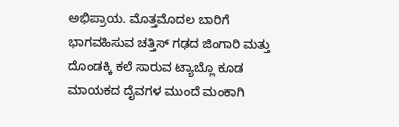ಅಭಿಪ್ರಾಯ. ಮೊತ್ತಮೊದಲ ಬಾರಿಗೆ ಭಾಗವಹಿಸುವ ಚತ್ತಿಸ್ ಗಢದ ಜಿಂಗಾರಿ ಮತ್ತು ದೊಂಡಕ್ಕಿ ಕಲೆ ಸಾರುವ ಟ್ಯಾಬ್ಲೊ ಕೂಡ ಮಾಯಕದ ದೈವಗಳ ಮುಂದೆ ಮಂಕಾಗಿ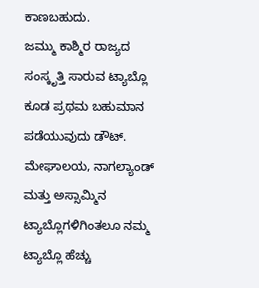ಕಾಣಬಹುದು.
ಜಮ್ಮು ಕಾಶ್ಮಿರ ರಾಜ್ಯದ ಸಂಸ್ಕೃತ್ತಿ ಸಾರುವ ಟ್ಯಾಬ್ಲೊ ಕೂಡ ಪ್ರಥಮ ಬಹುಮಾನ ಪಡೆಯುವುದು ಡೌಟ್. ಮೇಘಾಲಯ, ನಾಗಲ್ಯಾಂಡ್ ಮತ್ತು ಅಸ್ಸಾಮ್ಮಿನ ಟ್ಯಾಬ್ಲೊಗಳಿಗಿಂತಲೂ ನಮ್ಮ ಟ್ಯಾಬ್ಲೊ ಹೆಚ್ಚು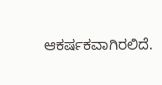ಆಕರ್ಷಕವಾಗಿರಲಿದೆ.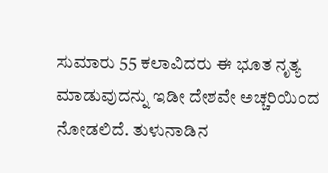ಸುಮಾರು 55 ಕಲಾವಿದರು ಈ ಭೂತ ನೃತ್ಯ ಮಾಡುವುದನ್ನು ಇಡೀ ದೇಶವೇ ಅಚ್ಚರಿಯಿಂದ ನೋಡಲಿದೆ. ತುಳುನಾಡಿನ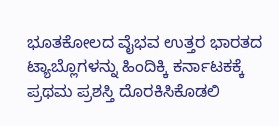ಭೂತಕೋಲದ ವೈಭವ ಉತ್ತರ ಭಾರತದ ಟ್ಯಾಬ್ಲೊಗಳನ್ನು ಹಿಂದಿಕ್ಕಿ ಕರ್ನಾಟಕಕ್ಕೆ ಪ್ರಥಮ ಪ್ರಶಸ್ತಿ ದೊರಕಿಸಿಕೊಡಲಿ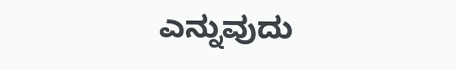ಎನ್ನುವುದು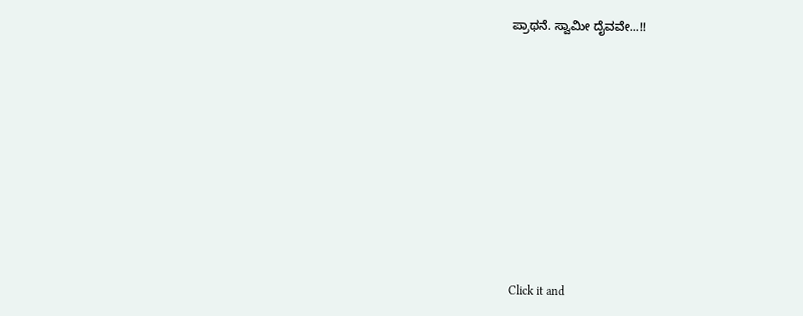ಪ್ರಾಥನೆ. ಸ್ವಾಮೀ ದೈವವೇ...!!












Click it and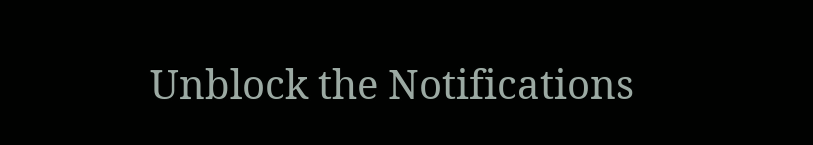Unblock the Notifications